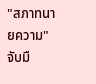"สภาทนายความ" จับมื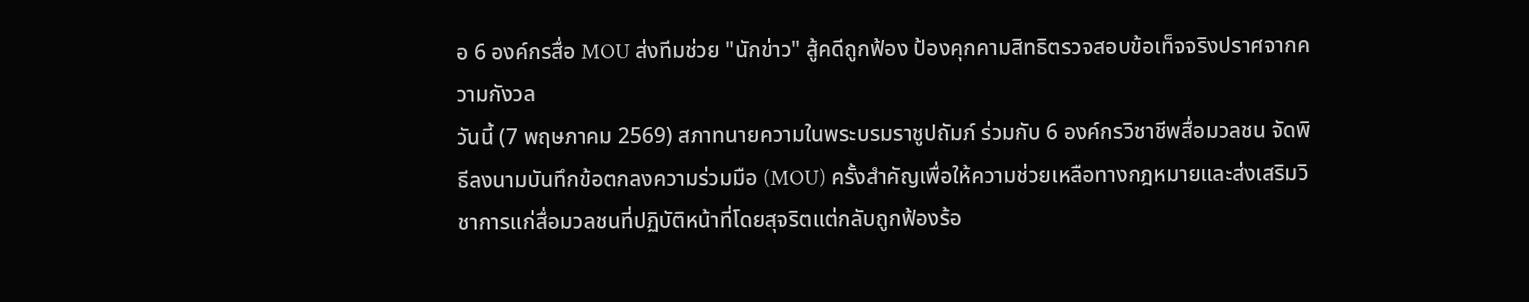อ 6 องค์กรสื่อ MOU ส่งทีมช่วย "นักข่าว" สู้คดีถูกฟ้อง ป้องคุกคามสิทธิตรวจสอบข้อเท็จจริงปราศจากความกังวล
วันนี้ (7 พฤษภาคม 2569) สภาทนายความในพระบรมราชูปถัมภ์ ร่วมกับ 6 องค์กรวิชาชีพสื่อมวลชน จัดพิธีลงนามบันทึกข้อตกลงความร่วมมือ (MOU) ครั้งสำคัญเพื่อให้ความช่วยเหลือทางกฎหมายและส่งเสริมวิชาการแก่สื่อมวลชนที่ปฏิบัติหน้าที่โดยสุจริตแต่กลับถูกฟ้องร้อ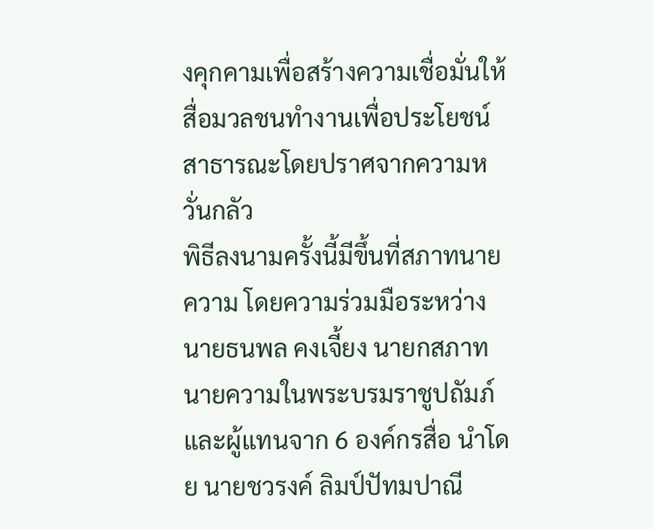งคุกคามเพื่อสร้างความเชื่อมั่นให้สื่อมวลชนทำงานเพื่อประโยชน์สาธารณะโดยปราศจากความหวั่นกลัว
พิธีลงนามครั้งนี้มีขึ้นที่สภาทนายความ โดยความร่วมมือระหว่าง นายธนพล คงเจี้ยง นายกสภาทนายความในพระบรมราชูปถัมภ์ และผู้แทนจาก 6 องค์กรสื่อ นำโดย นายชวรงค์ ลิมป์ปัทมปาณี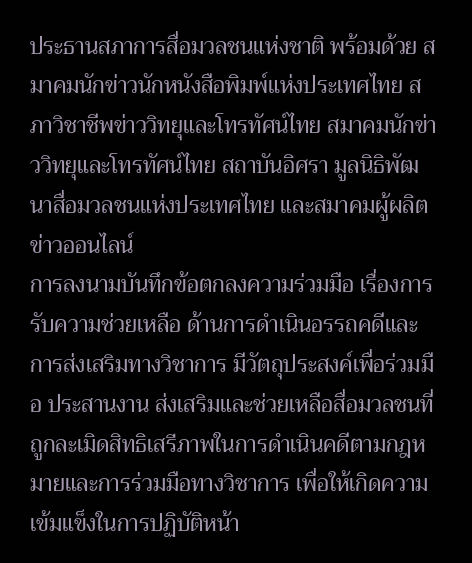ประธานสภาการสื่อมวลชนแห่งชาติ พร้อมด้วย สมาคมนักข่าวนักหนังสือพิมพ์แห่งประเทศไทย สภาวิชาชีพข่าววิทยุและโทรทัศน์ไทย สมาคมนักข่าววิทยุและโทรทัศน์ไทย สถาบันอิศรา มูลนิธิพัฒนาสื่อมวลชนแห่งประเทศไทย และสมาคมผู้ผลิตข่าวออนไลน์
การลงนามบันทึกข้อตกลงความร่วมมือ เรื่องการรับความช่วยเหลือ ด้านการดำเนินอรรถคดีและการส่งเสริมทางวิชาการ มีวัตถุประสงค์เพื่อร่วมมือ ประสานงาน ส่งเสริมและช่วยเหลือสื่อมวลชนที่ถูกละเมิดสิทธิเสรีภาพในการดำเนินคดีตามกฎหมายและการร่วมมือทางวิชาการ เพื่อให้เกิดความเข้มแข็งในการปฏิบัติหน้า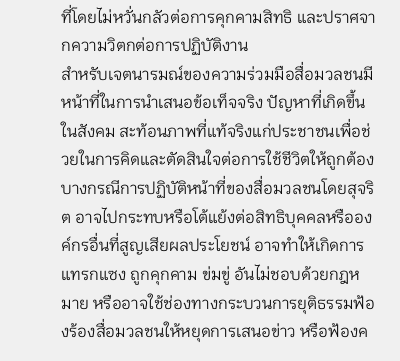ที่โดยไม่หวั่นกลัวต่อการคุกคามสิทธิ และปราศจากความวิตกต่อการปฏิบัติงาน
สำหรับเจตนารมณ์ของความร่วมมือสื่อมวลชนมีหน้าที่ในการนำเสนอข้อเท็จจริง ปัญหาที่เกิดขึ้นในสังคม สะท้อนภาพที่แท้จริงแก่ประชาชนเพื่อช่วยในการคิดและตัดสินใจต่อการใช้ชีวิตให้ถูกต้อง บางกรณีการปฏิบัติหน้าที่ของสื่อมวลชนโดยสุจริต อาจไปกระทบหรือโต้แย้งต่อสิทธิบุคคลหรือองค์กรอื่นที่สูญเสียผลประโยชน์ อาจทำให้เกิดการแทรกแซง ถูกคุกคาม ข่มขู่ อันไม่ชอบด้วยกฎหมาย หรืออาจใช้ช่องทางกระบวนการยุติธรรมฟ้องร้องสื่อมวลชนให้หยุดการเสนอข่าว หรือฟ้องค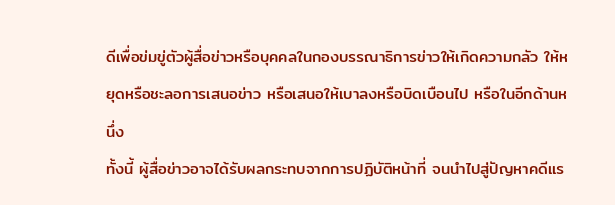ดีเพื่อข่มขู่ตัวผู้สื่อข่าวหรือบุคคลในกองบรรณาธิการข่าวให้เกิดความกลัว ให้หยุดหรือชะลอการเสนอข่าว หรือเสนอให้เบาลงหรือบิดเบือนไป หรือในอีกด้านหนึ่ง
ทั้งนี้ ผู้สื่อข่าวอาจได้รับผลกระทบจากการปฏิบัติหน้าที่ จนนำไปสู่ปัญหาคดีแร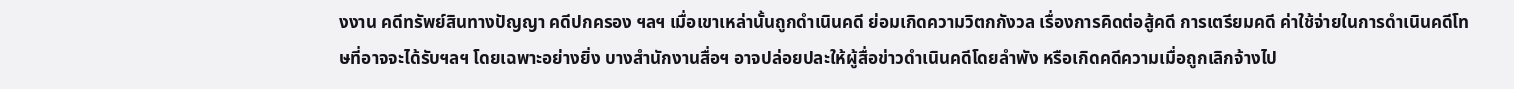งงาน คดีทรัพย์สินทางปัญญา คดีปกครอง ฯลฯ เมื่อเขาเหล่านั้นถูกดำเนินคดี ย่อมเกิดความวิตกกังวล เรื่องการคิดต่อสู้คดี การเตรียมคดี ค่าใช้จ่ายในการดำเนินคดีโทษที่อาจจะได้รับฯลฯ โดยเฉพาะอย่างยิ่ง บางสำนักงานสื่อฯ อาจปล่อยปละให้ผู้สื่อข่าวดำเนินคดีโดยลำพัง หรือเกิดคดีความเมื่อถูกเลิกจ้างไป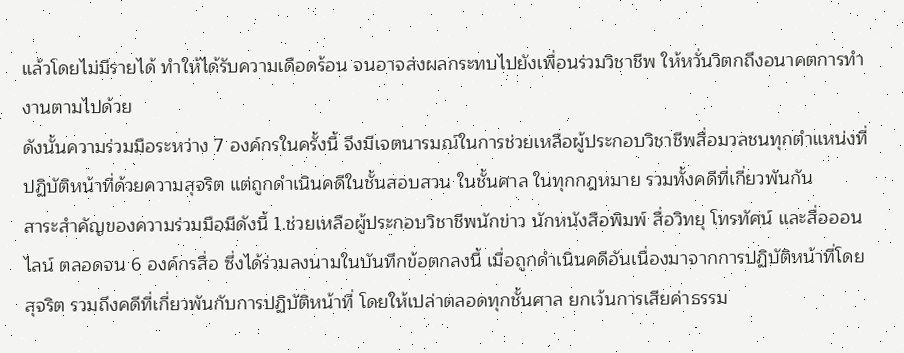แล้วโดยไม่มีรายได้ ทำให้ได้รับความเดือดร้อน จนอาจส่งผลกระทบไปยังเพื่อนร่วมวิชาชีพ ให้หวั่นวิตกถึงอนาคตการทำงานตามไปด้วย
ดังนั้นความร่วมมือระหว่าง 7 องค์กรในครั้งนี้ จึงมีเจตนารมณ์ในการช่วยเหลือผู้ประกอบวิชาชีพสื่อมวลชนทุกตำแหน่งที่ปฏิบัติหน้าที่ด้วยความสุจริต แต่ถูกดำเนินคดีในชั้นสอบสวน ในชั้นศาล ในทุกกฎหมาย รวมทั้งคดีที่เกี่ยวพันกัน
สาระสำคัญของความร่วมมือมีดังนี้ 1.ช่วยเหลือผู้ประกอบวิชาชีพนักข่าว นักหนังสือพิมพ์ สื่อวิทยุ โทรทัศน์ และสื่อออนไลน์ ตลอดจน 6 องค์กรสื่อ ซึ่งได้ร่วมลงนามในบันทึกข้อตกลงนี้ เมื่อถูกดำเนินคดีอันเนื่องมาจากการปฏิบัติหน้าที่โดยสุจริต รวมถึงคดีที่เกี่ยวพันกับการปฏิบัติหน้าที่ โดยให้เปล่าตลอดทุกชั้นศาล ยกเว้นการเสียค่าธรรม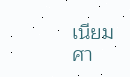เนียมศา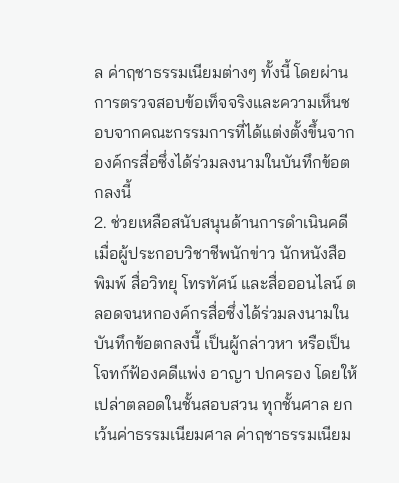ล ค่าฤชาธรรมเนียมต่างๆ ทั้งนี้ โดยผ่านการตรวจสอบข้อเท็จจริงและความเห็นชอบจากคณะกรรมการที่ได้แต่งตั้งขึ้นจากองค์กรสื่อซึ่งได้ร่วมลงนามในบันทึกข้อตกลงนี้
2. ช่วยเหลือสนับสนุนด้านการดำเนินคดี เมื่อผู้ประกอบวิชาชีพนักข่าว นักหนังสือพิมพ์ สื่อวิทยุ โทรทัศน์ และสื่อออนไลน์ ตลอดจนหกองค์กรสื่อซึ่งได้ร่วมลงนามในบันทึกข้อตกลงนี้ เป็นผู้กล่าวหา หรือเป็นโจทก์ฟ้องคดีแพ่ง อาญา ปกครอง โดยให้เปล่าตลอดในชั้นสอบสวน ทุกชั้นศาล ยกเว้นค่าธรรมเนียมศาล ค่าฤชาธรรมเนียม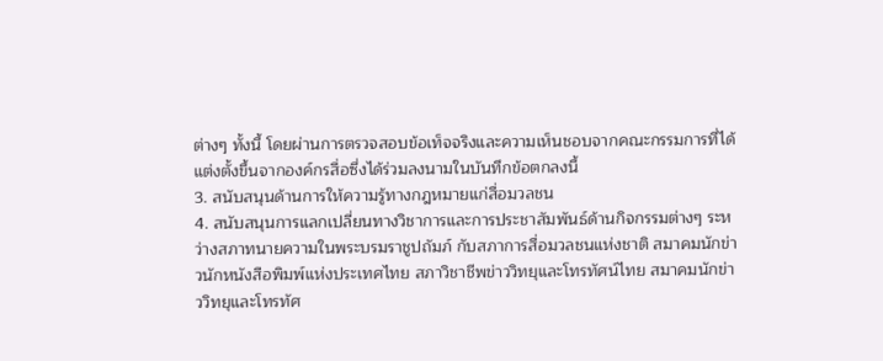ต่างๆ ทั้งนี้ โดยผ่านการตรวจสอบข้อเท็จจริงและความเห็นชอบจากคณะกรรมการที่ได้แต่งตั้งขึ้นจากองค์กรสื่อซึ่งได้ร่วมลงนามในบันทึกข้อตกลงนี้
3. สนับสนุนด้านการให้ความรู้ทางกฎหมายแก่สื่อมวลชน
4. สนับสนุนการแลกเปลี่ยนทางวิชาการและการประชาสัมพันธ์ด้านกิจกรรมต่างๆ ระหว่างสภาทนายความในพระบรมราชูปถัมภ์ กับสภาการสื่อมวลชนแห่งชาติ สมาคมนักข่าวนักหนังสือพิมพ์แห่งประเทศไทย สภาวิชาชีพข่าววิทยุและโทรทัศน์ไทย สมาคมนักข่าววิทยุและโทรทัศ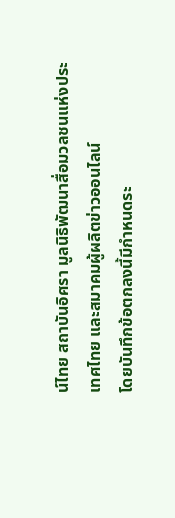น์ไทย สถาบันอิศรา มูลนิธิพัฒนาสื่อมวลชนแห่งประเทศไทย และสมาคมผู้ผลิตข่าวออนไลน์
โดยบันทึกข้อตกลงนี้มีกำหนดระ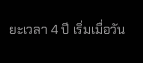ยะเวลา 4 ปี เริ่มเมื่อวัน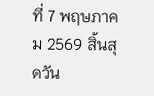ที่ 7 พฤษภาคม 2569 สิ้นสุดวัน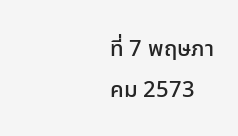ที่ 7 พฤษภาคม 2573